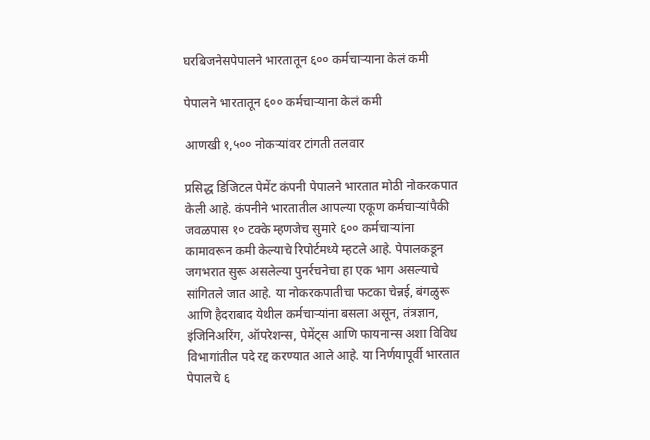घरबिजनेसपेपालने भारतातून ६०० कर्मचाऱ्याना केलं कमी

पेपालने भारतातून ६०० कर्मचाऱ्याना केलं कमी

आणखी १,५०० नोकऱ्यांवर टांगती तलवार

प्रसिद्ध डिजिटल पेमेंट कंपनी पेपालने भारतात मोठी नोकरकपात केली आहे. कंपनीने भारतातील आपल्या एकूण कर्मचाऱ्यांपैकी जवळपास १० टक्के म्हणजेच सुमारे ६०० कर्मचाऱ्यांना कामावरून कमी केल्याचे रिपोर्टमध्ये म्हटले आहे. पेपालकडून जगभरात सुरू असलेल्या पुनर्रचनेचा हा एक भाग असल्याचे सांगितले जात आहे. या नोकरकपातीचा फटका चेन्नई, बंगळुरू आणि हैदराबाद येथील कर्मचाऱ्यांना बसला असून, तंत्रज्ञान, इंजिनिअरिंग, ऑपरेशन्स, पेमेंट्स आणि फायनान्स अशा विविध विभागांतील पदे रद्द करण्यात आले आहे. या निर्णयापूर्वी भारतात पेपालचे ६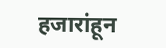हजारांहून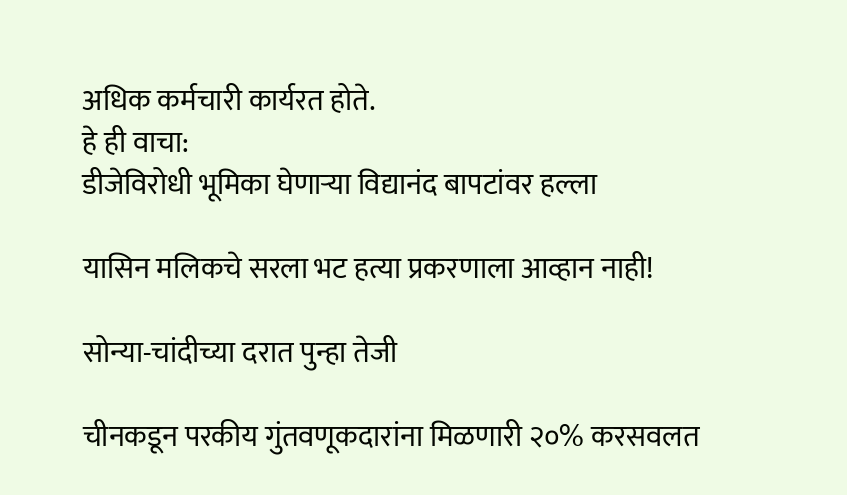अधिक कर्मचारी कार्यरत होते.
हे ही वाचा:
डीजेविरोधी भूमिका घेणाऱ्या विद्यानंद बापटांवर हल्ला

यासिन मलिकचे सरला भट हत्या प्रकरणाला आव्हान नाही!

सोन्या-चांदीच्या दरात पुन्हा तेजी

चीनकडून परकीय गुंतवणूकदारांना मिळणारी २०% करसवलत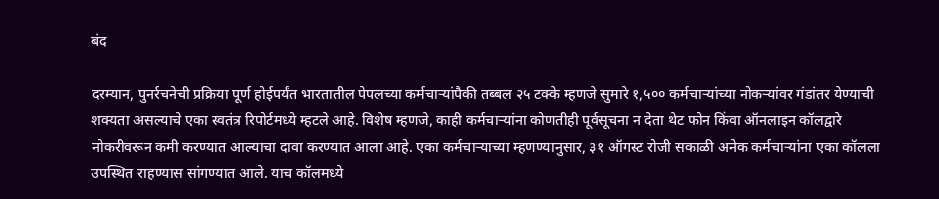बंद

दरम्यान, पुनर्रचनेची प्रक्रिया पूर्ण होईपर्यंत भारतातील पेपलच्या कर्मचाऱ्यांपैकी तब्बल २५ टक्के म्हणजे सुमारे १,५०० कर्मचाऱ्यांच्या नोकऱ्यांवर गंडांतर येण्याची शक्यता असल्याचे एका स्वतंत्र रिपोर्टमध्ये म्हटले आहे. विशेष म्हणजे, काही कर्मचाऱ्यांना कोणतीही पूर्वसूचना न देता थेट फोन किंवा ऑनलाइन कॉलद्वारे नोकरीवरून कमी करण्यात आल्याचा दावा करण्यात आला आहे. एका कर्मचाऱ्याच्या म्हणण्यानुसार, ३१ ऑगस्ट रोजी सकाळी अनेक कर्मचाऱ्यांना एका कॉलला उपस्थित राहण्यास सांगण्यात आले. याच कॉलमध्ये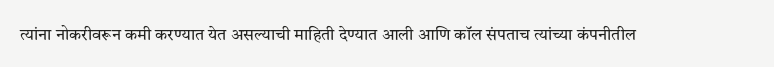त्यांना नोकरीवरून कमी करण्यात येत असल्याची माहिती देण्यात आली आणि कॉल संपताच त्यांच्या कंपनीतील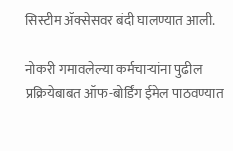सिस्टीम ॲक्सेसवर बंदी घालण्यात आली.

नोकरी गमावलेल्या कर्मचाऱ्यांना पुढील प्रक्रियेबाबत ऑफ-बोर्डिंग ईमेल पाठवण्यात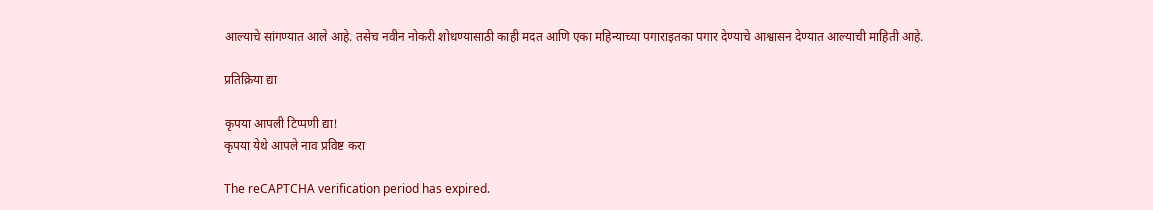आल्याचे सांगण्यात आले आहे. तसेच नवीन नोकरी शोधण्यासाठी काही मदत आणि एका महिन्याच्या पगाराइतका पगार देण्याचे आश्वासन देण्यात आल्याची माहिती आहे.

प्रतिक्रिया द्या

कृपया आपली टिप्पणी द्या!
कृपया येथे आपले नाव प्रविष्ट करा

The reCAPTCHA verification period has expired.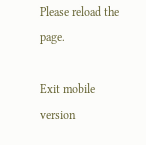Please reload the page.

Exit mobile version